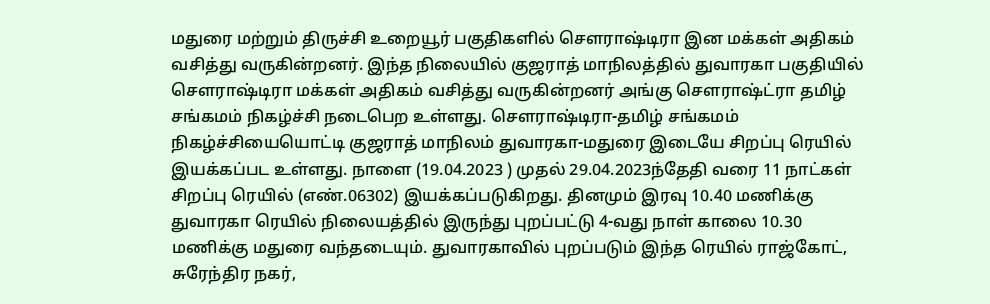மதுரை மற்றும் திருச்சி உறையூர் பகுதிகளில் சௌராஷ்டிரா இன மக்கள் அதிகம் வசித்து வருகின்றனர். இந்த நிலையில் குஜராத் மாநிலத்தில் துவாரகா பகுதியில் சௌராஷ்டிரா மக்கள் அதிகம் வசித்து வருகின்றனர் அங்கு சௌராஷ்ட்ரா தமிழ் சங்கமம் நிகழ்ச்சி நடைபெற உள்ளது. சௌராஷ்டிரா-தமிழ் சங்கமம் நிகழ்ச்சியையொட்டி குஜராத் மாநிலம் துவாரகா-மதுரை இடையே சிறப்பு ரெயில் இயக்கப்பட உள்ளது. நாளை (19.04.2023 ) முதல் 29.04.2023ந்தேதி வரை 11 நாட்கள் சிறப்பு ரெயில் (எண்.06302) இயக்கப்படுகிறது. தினமும் இரவு 10.40 மணிக்கு துவாரகா ரெயில் நிலையத்தில் இருந்து புறப்பட்டு 4-வது நாள் காலை 10.30 மணிக்கு மதுரை வந்தடையும். துவாரகாவில் புறப்படும் இந்த ரெயில் ராஜ்கோட், சுரேந்திர நகர்,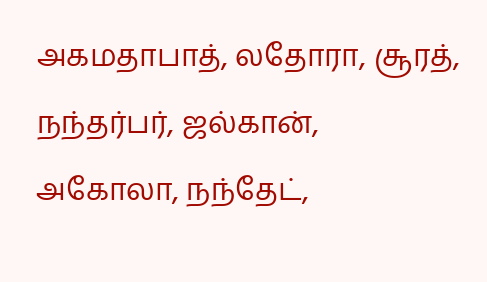அகமதாபாத், லதோரா, சூரத், நந்தர்பர், ஜல்கான், அகோலா, நந்தேட்,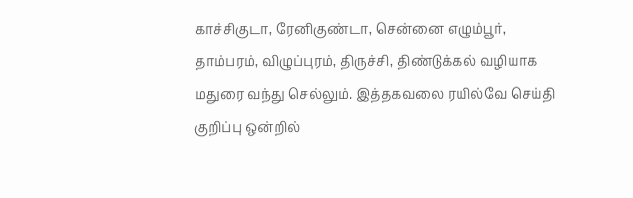காச்சிகுடா, ரேனிகுண்டா, சென்னை எழும்பூர், தாம்பரம், விழுப்புரம், திருச்சி, திண்டுக்கல் வழியாக மதுரை வந்து செல்லும். இத்தகவலை ரயில்வே செய்தி குறிப்பு ஒன்றில்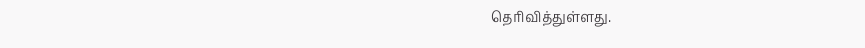தெரிவித்துள்ளது.